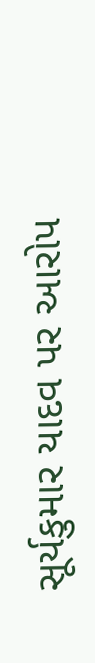સૂર્યકુમાર યાદવ પર આરોપ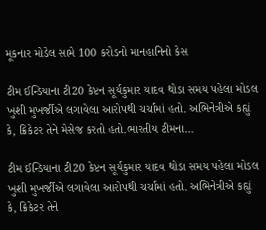મૂકનાર મોડેલ સામે 100 કરોડનો માનહાનિનો કેસ

ટીમ ઈન્ડિયાના ટી20 કેપ્ટન સૂર્યકુમાર યાદવ થોડા સમય પહેલા મોડલ ખુશી મુખર્જીએ લગાવેલા આરોપથી ચર્ચામાં હતો. અભિનેત્રીએ કહ્યું કે, ક્રિકેટર તેને મેસેજ કરતો હતો.ભારતીય ટીમના…

ટીમ ઈન્ડિયાના ટી20 કેપ્ટન સૂર્યકુમાર યાદવ થોડા સમય પહેલા મોડલ ખુશી મુખર્જીએ લગાવેલા આરોપથી ચર્ચામાં હતો. અભિનેત્રીએ કહ્યું કે, ક્રિકેટર તેને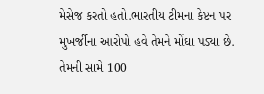મેસેજ કરતો હતો.ભારતીય ટીમના કેપ્ટન પર મુખર્જીના આરોપો હવે તેમને મોંઘા પડ્યા છે. તેમની સામે 100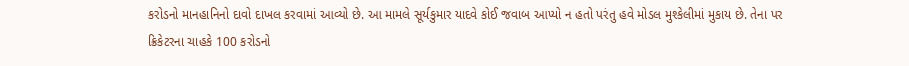કરોડનો માનહાનિનો દાવો દાખલ કરવામાં આવ્યો છે. આ મામલે સૂર્યકુમાર યાદવે કોઈ જવાબ આપ્યો ન હતો પરંતુ હવે મોડલ મુશ્કેલીમાં મુકાય છે. તેના પર ક્રિકેટરના ચાહકે 100 કરોડનો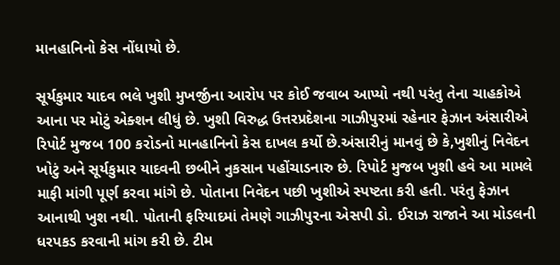માનહાનિનો કેસ નોંધાયો છે.

સૂર્યકુમાર યાદવ ભલે ખુશી મુખર્જીના આરોપ પર કોઈ જવાબ આપ્યો નથી પરંતુ તેના ચાહકોએ આના પર મોટું એક્શન લીધું છે. ખુશી વિરુદ્ધ ઉત્તરપ્રદેશના ગાઝીપુરમાં રહેનાર ફેઝાન અંસારીએ રિપોર્ટ મુજબ 100 કરોડનો માનહાનિનો કેસ દાખલ કર્યો છે.અંસારીનું માનવું છે કે,ખુશીનું નિવેદન ખોટું અને સૂર્યકુમાર યાદવની છબીને નુકસાન પહોંચાડનારુ છે. રિપોર્ટ મુજબ ખુશી હવે આ મામલે માફી માંગી પૂર્ણ કરવા માંગે છે. પોતાના નિવેદન પછી ખુશીએ સ્પષ્ટતા કરી હતી. પરંતુ ફેઝાન આનાથી ખુશ નથી. પોતાની ફરિયાદમાં તેમણે ગાઝીપુરના એસપી ડો. ઈરાઝ રાજાને આ મોડલની ધરપકડ કરવાની માંગ કરી છે. ટીમ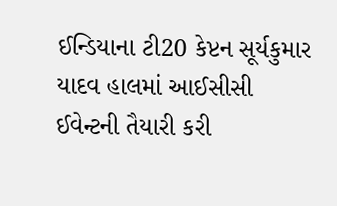ઈન્ડિયાના ટી20 કેપ્ટન સૂર્યકુમાર યાદવ હાલમાં આઈસીસી ઈવેન્ટની તૈયારી કરી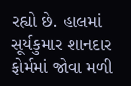રહ્યો છે. હાલમાં સૂર્યકુમાર શાનદાર ફોર્મમાં જોવા મળી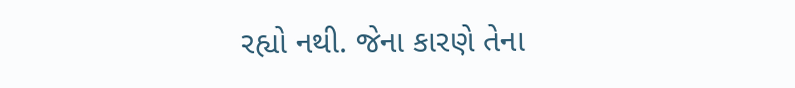રહ્યો નથી. જેના કારણે તેના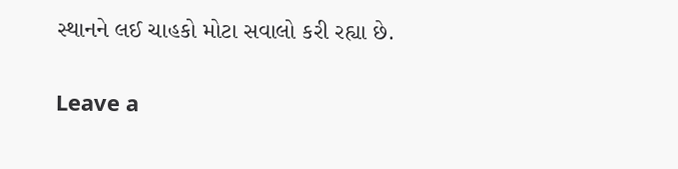સ્થાનને લઈ ચાહકો મોટા સવાલો કરી રહ્યા છે.

Leave a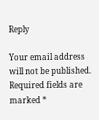Reply

Your email address will not be published. Required fields are marked *